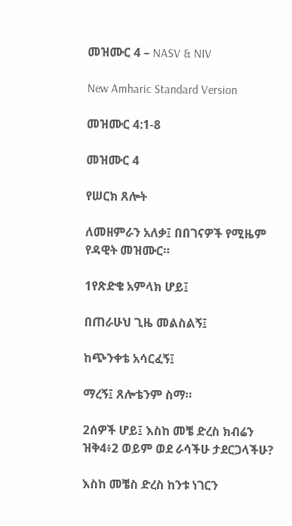መዝሙር 4 – NASV & NIV

New Amharic Standard Version

መዝሙር 4:1-8

መዝሙር 4

የሠርክ ጸሎት

ለመዘምራን አለቃ፤ በበገናዎች የሚዜም የዳዊት መዝሙር።

1የጽድቄ አምላክ ሆይ፤

በጠራሁህ ጊዜ መልስልኝ፤

ከጭንቀቴ አሳርፈኝ፤

ማረኝ፤ ጸሎቴንም ስማ።

2ሰዎች ሆይ፤ እስከ መቼ ድረስ ክብሬን ዝቅ4፥2 ወይም ወደ ራሳችሁ ታደርጋላችሁ?

እስከ መቼስ ድረስ ከንቱ ነገርን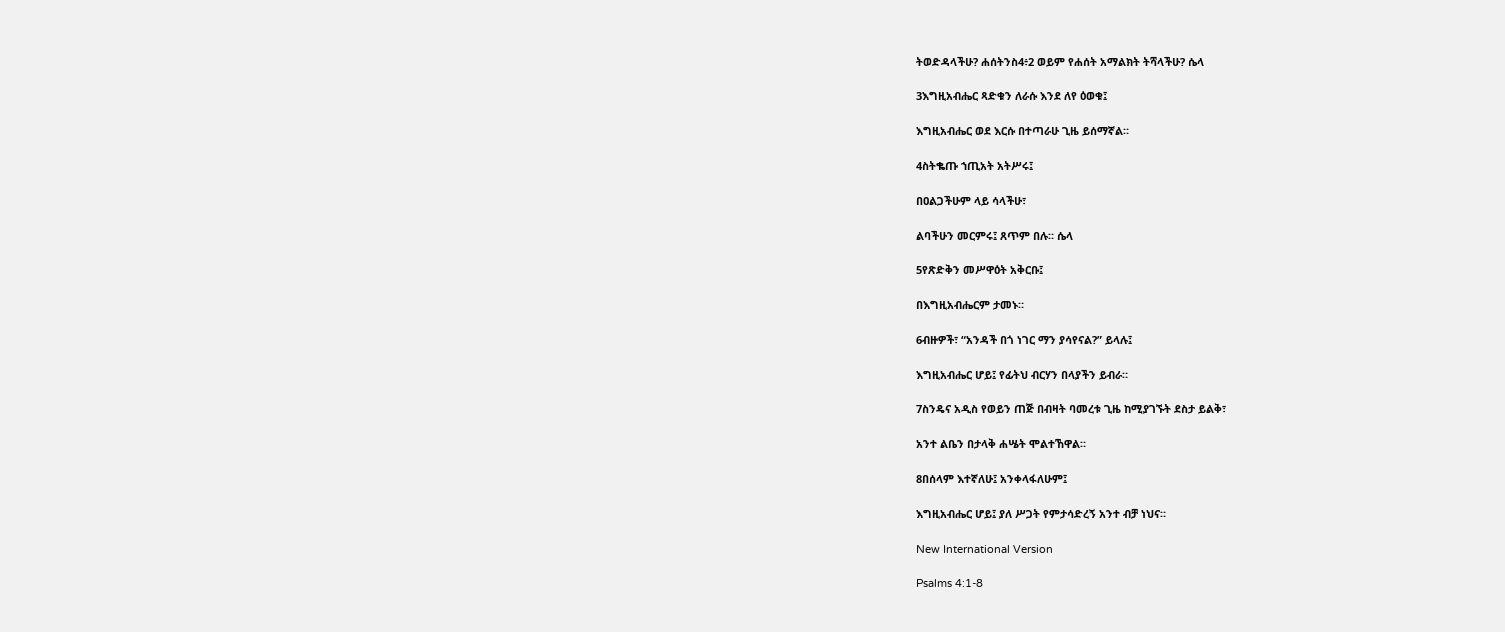ትወድዳላችሁ? ሐሰትንስ4፥2 ወይም የሐሰት አማልክት ትሻላችሁ? ሴላ

3እግዚአብሔር ጻድቁን ለራሱ እንደ ለየ ዕወቁ፤

እግዚአብሔር ወደ እርሱ በተጣራሁ ጊዜ ይሰማኛል።

4ስትቈጡ ኀጢአት አትሥሩ፤

በዐልጋችሁም ላይ ሳላችሁ፣

ልባችሁን መርምሩ፤ ጸጥም በሉ። ሴላ

5የጽድቅን መሥዋዕት አቅርቡ፤

በእግዚአብሔርም ታመኑ።

6ብዙዎች፣ “አንዳች በጎ ነገር ማን ያሳየናል?” ይላሉ፤

እግዚአብሔር ሆይ፤ የፊትህ ብርሃን በላያችን ይብራ።

7ስንዴና አዲስ የወይን ጠጅ በብዛት ባመረቱ ጊዜ ከሚያገኙት ደስታ ይልቅ፣

አንተ ልቤን በታላቅ ሐሤት ሞልተኸዋል።

8በሰላም እተኛለሁ፤ አንቀላፋለሁም፤

እግዚአብሔር ሆይ፤ ያለ ሥጋት የምታሳድረኝ አንተ ብቻ ነህና።

New International Version

Psalms 4:1-8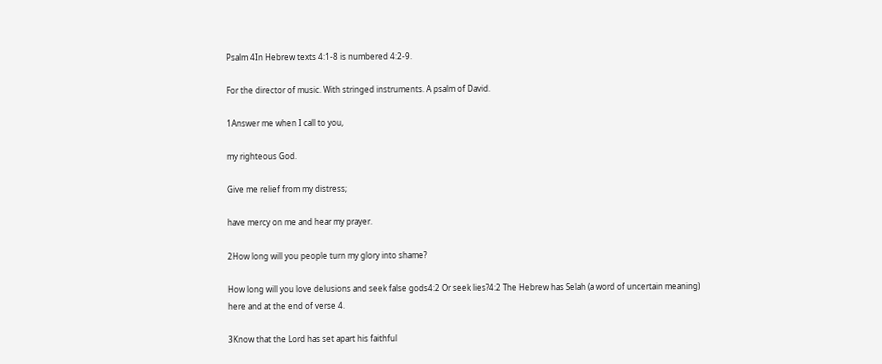Psalm 4In Hebrew texts 4:1-8 is numbered 4:2-9.

For the director of music. With stringed instruments. A psalm of David.

1Answer me when I call to you,

my righteous God.

Give me relief from my distress;

have mercy on me and hear my prayer.

2How long will you people turn my glory into shame?

How long will you love delusions and seek false gods4:2 Or seek lies?4:2 The Hebrew has Selah (a word of uncertain meaning) here and at the end of verse 4.

3Know that the Lord has set apart his faithful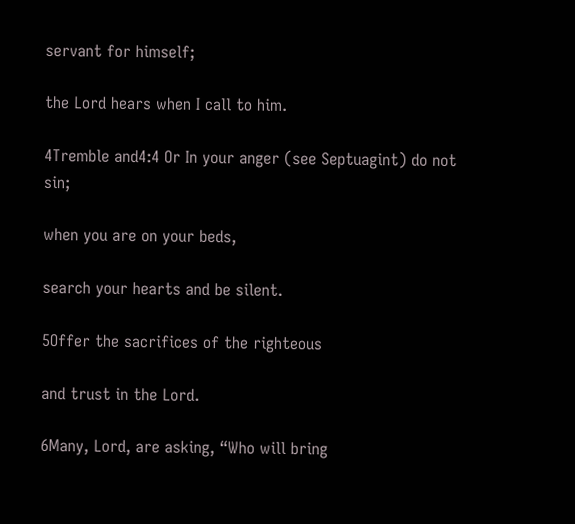servant for himself;

the Lord hears when I call to him.

4Tremble and4:4 Or In your anger (see Septuagint) do not sin;

when you are on your beds,

search your hearts and be silent.

5Offer the sacrifices of the righteous

and trust in the Lord.

6Many, Lord, are asking, “Who will bring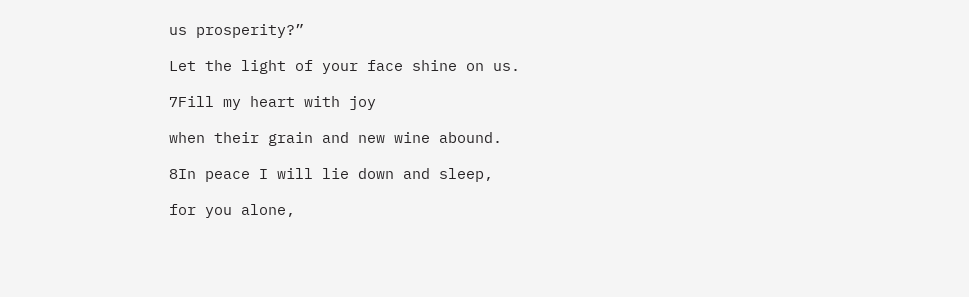us prosperity?”

Let the light of your face shine on us.

7Fill my heart with joy

when their grain and new wine abound.

8In peace I will lie down and sleep,

for you alone,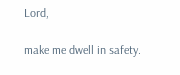Lord,

make me dwell in safety.